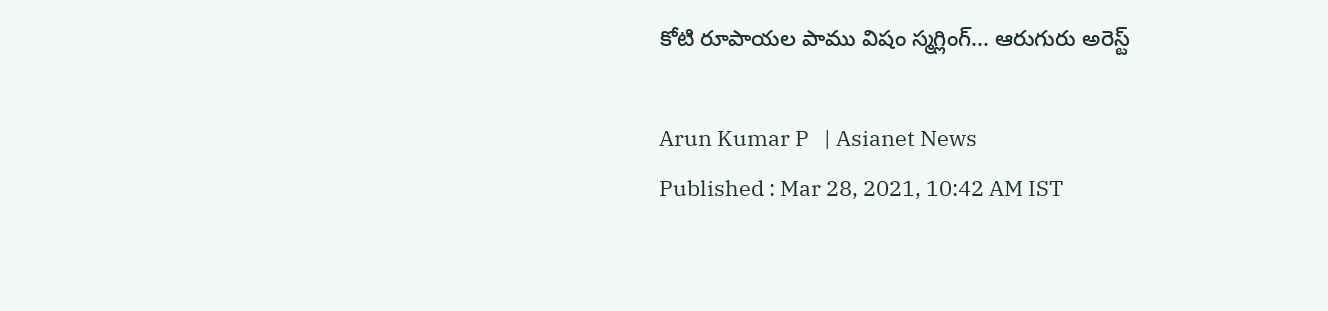కోటి రూపాయల పాము విషం స్మగ్లింగ్... ఆరుగురు అరెస్ట్

Arun Kumar P   | Asianet News
Published : Mar 28, 2021, 10:42 AM IST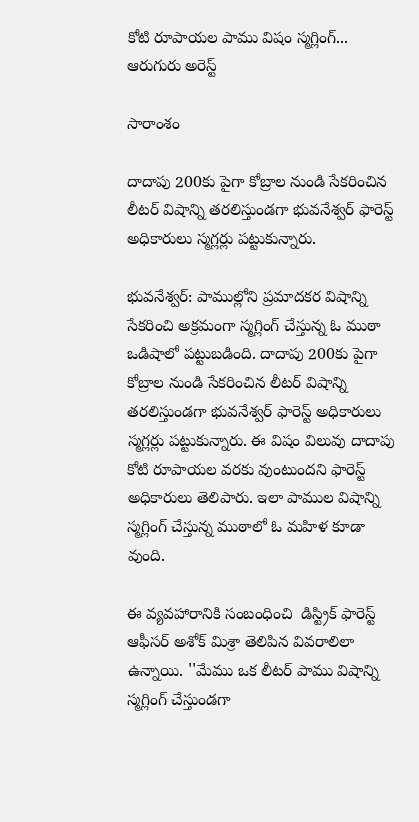కోటి రూపాయల పాము విషం స్మగ్లింగ్... ఆరుగురు అరెస్ట్

సారాంశం

దాదాపు 200కు పైగా కోబ్రాల నుండి సేకరించిన లీటర్ విషాన్ని తరలిస్తుండగా భువనేశ్వర్ ఫారెస్ట్ అధికారులు స్మగ్లర్లు పట్టుకున్నారు.

భువనేశ్వర్: పాముల్లోని ప్రమాదకర విషాన్ని సేకరించి అక్రమంగా స్మగ్లింగ్ చేస్తున్న ఓ ముఠా ఒడిషాలో పట్టుబడింది. దాదాపు 200కు పైగా కోబ్రాల నుండి సేకరించిన లీటర్ విషాన్ని తరలిస్తుండగా భువనేశ్వర్ ఫారెస్ట్ అధికారులు స్మగ్లర్లు పట్టుకున్నారు. ఈ విషం విలువు దాదాపు కోటి రూపాయల వరకు వుంటుందని ఫారెస్ట్ అధికారులు తెలిపారు. ఇలా పాముల విషాన్ని స్మగ్లింగ్ చేస్తున్న ముఠాలో ఓ మహిళ కూడా వుంది.

ఈ వ్యవహారానికి సంబంధించి  డిస్ట్రిక్ ఫారెస్ట్  ఆఫీసర్ అశోక్ మిశ్రా తెలిపిన వివరాలిలా ఉన్నాయి. ''మేము ఒక లీటర్ పాము విషాన్ని స్మగ్లింగ్ చేస్తుండగా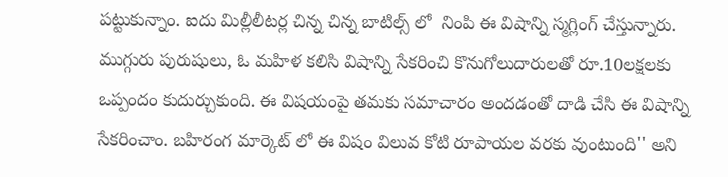పట్టుకున్నాం. ఐదు మిల్లీలీటర్ల చిన్న చిన్న బాటిల్స్ లో  నింపి ఈ విషాన్ని స్మగ్లింగ్ చేస్తున్నారు. ముగ్గురు పురుషులు, ఓ మహిళ కలిసి విషాన్ని సేకరించి కొనుగోలుదారులతో రూ.10లక్షలకు ఒప్పందం కుదుర్చుకుంది. ఈ విషయంపై తమకు సమాచారం అందడంతో దాడి చేసి ఈ విషాన్ని సేకరించాం. బహిరంగ మార్కెట్ లో ఈ విషం విలువ కోటి రూపాయల వరకు వుంటుంది'' అని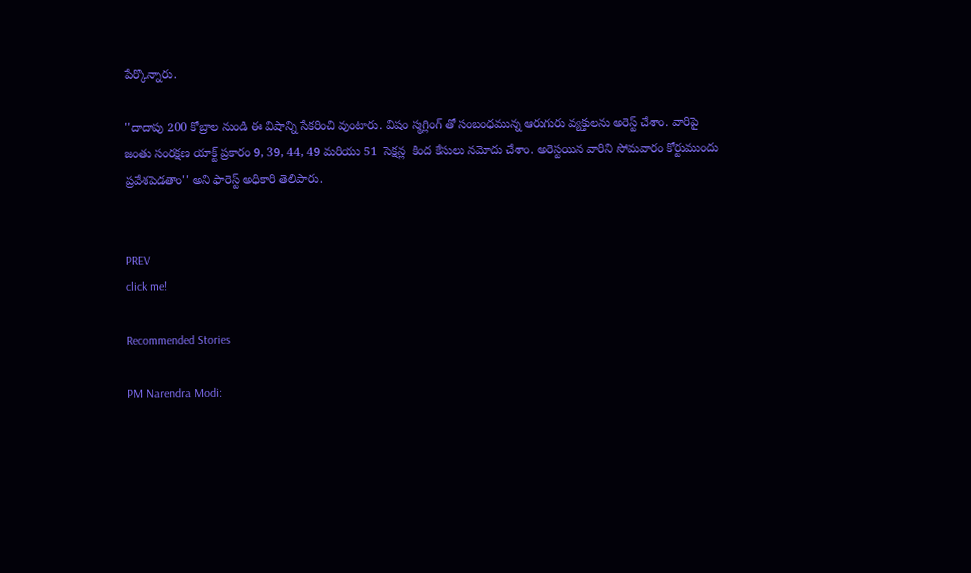పేర్కొన్నారు.

''దాదాపు 200 కోబ్రాల నుండి ఈ విషాన్ని సేకరించి వుంటారు. విషం స్మగ్లింగ్ తో సంబంధమున్న ఆరుగురు వ్యక్తులను అరెస్ట్ చేశాం. వారిపై జంతు సంరక్షణ యాక్ట్ ప్రకారం 9, 39, 44, 49 మరియు 51  సెక్షన్ల  కింద కేసులు నమోదు చేశాం. అరెస్టయిన వారిని సోమవారం కోర్టుముందు ప్రవేశపెడతాం'' అని ఫారెస్ట్ అధికారి తెలిపారు.


PREV
click me!

Recommended Stories

PM Narendra Modi: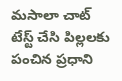మసాలా చాట్ టేస్ట్ చేసి పిల్లలకు పంచిన ప్రధాని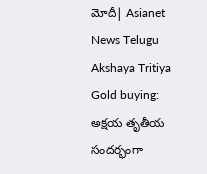మోదీ| Asianet News Telugu
Akshaya Tritiya Gold buying: అక్షయ తృతీయ సందర్భంగా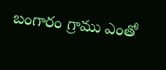బంగారం గ్రాము ఎంతో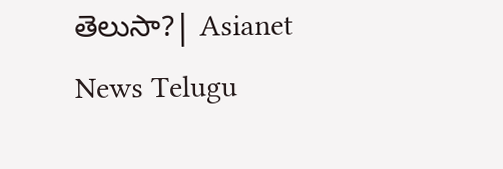తెలుసా?| Asianet News Telugu